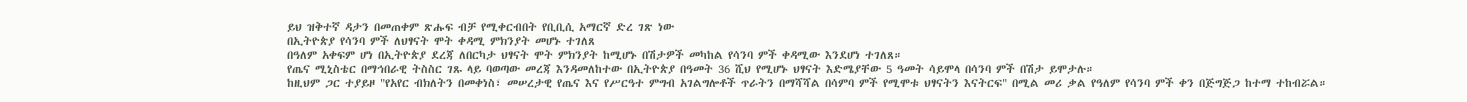ይህ ዝቅተኛ ዳታን በመጠቀም ጽሑፍ ብቻ የሚቀርብበት የቢቢሲ አማርኛ ድረ ገጽ ነው
በኢትዮጵያ የሳንባ ምች ለህፃናት ሞት ቀዳሚ ምክንያት መሆኑ ተገለጸ
በዓለም አቀፍም ሆነ በኢትዮጵያ ደረጃ ለበርካታ ህፃናት ሞት ምክንያት ከሚሆኑ በሽታዎች መካከል የሳንባ ምች ቀዳሚው እንደሆነ ተገለጸ።
የጤና ሚኒስቴር በማኅበራዊ ትስስር ገጹ ላይ ባወጣው መረጃ እንዳመለከተው በኢትዮጵያ በዓመት 36 ሺህ የሚሆኑ ህፃናት እድሜያቸው 5 ዓመት ሳይሞላ በሳንባ ምች በሽታ ይሞታሉ።
ከዚህም ጋር ተያይዞ "የአየር ብክለትን በመቀነስ፣ መሠረታዊ የጤና እና የሥርዓተ ምግብ አገልግሎቶች ጥራትን በማሻሻል በሳምባ ምች የሚሞቱ ህፃናትን እናትርፍ" በሚል መሪ ቃል የዓለም የሳንባ ምች ቀን በጅግጅጋ ከተማ ተከብሯል።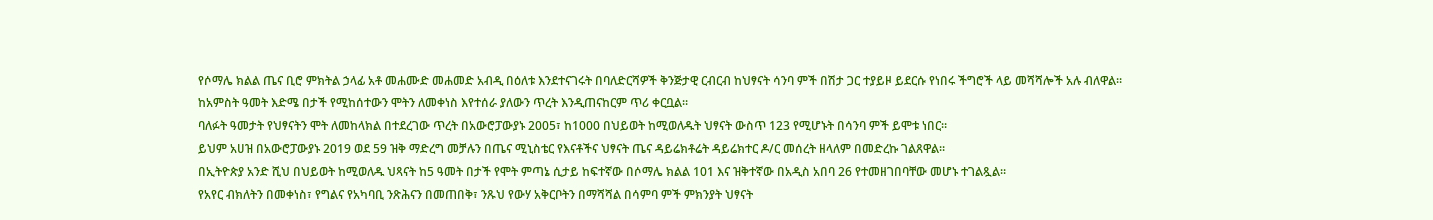የሶማሌ ክልል ጤና ቢሮ ምክትል ኃላፊ አቶ መሐሙድ መሐመድ አብዲ በዕለቱ እንደተናገሩት በባለድርሻዎች ቅንጅታዊ ርብርብ ከህፃናት ሳንባ ምች በሽታ ጋር ተያይዞ ይደርሱ የነበሩ ችግሮች ላይ መሻሻሎች አሉ ብለዋል።
ከአምስት ዓመት እድሜ በታች የሚከሰተውን ሞትን ለመቀነስ እየተሰራ ያለውን ጥረት እንዲጠናከርም ጥሪ ቀርቧል።
ባለፉት ዓመታት የህፃናትን ሞት ለመከላክል በተደረገው ጥረት በአውሮፓውያኑ 2005፣ ከ1000 በህይወት ከሚወለዱት ህፃናት ውስጥ 123 የሚሆኑት በሳንባ ምች ይሞቱ ነበር።
ይህም አሀዝ በአውሮፓውያኑ 2019 ወደ 59 ዝቅ ማድረግ መቻሉን በጤና ሚኒስቴር የእናቶችና ህፃናት ጤና ዳይሬክቶሬት ዳይሬክተር ዶ/ር መሰረት ዘላለም በመድረኩ ገልጸዋል።
በኢትዮጵያ አንድ ሺህ በህይወት ከሚወለዱ ህጻናት ከ5 ዓመት በታች የሞት ምጣኔ ሲታይ ከፍተኛው በሶማሌ ክልል 101 እና ዝቅተኛው በአዲስ አበባ 26 የተመዘገበባቸው መሆኑ ተገልጿል።
የአየር ብክለትን በመቀነስ፣ የግልና የአካባቢ ንጽሕናን በመጠበቅ፣ ንጹህ የውሃ አቅርቦትን በማሻሻል በሳምባ ምች ምክንያት ህፃናት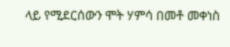ላይ የሚደርሰውን ሞት ሃምሳ በመቶ መቀነስ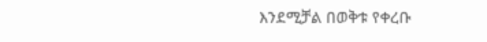እንደሚቻል በወቅቱ የቀረቡ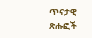ጥናታዊ ጽሑፎች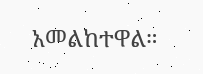አመልከተዋል።